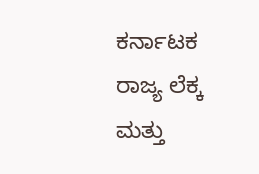ಕರ್ನಾಟಕ ರಾಜ್ಯ ಲೆಕ್ಕ ಮತ್ತು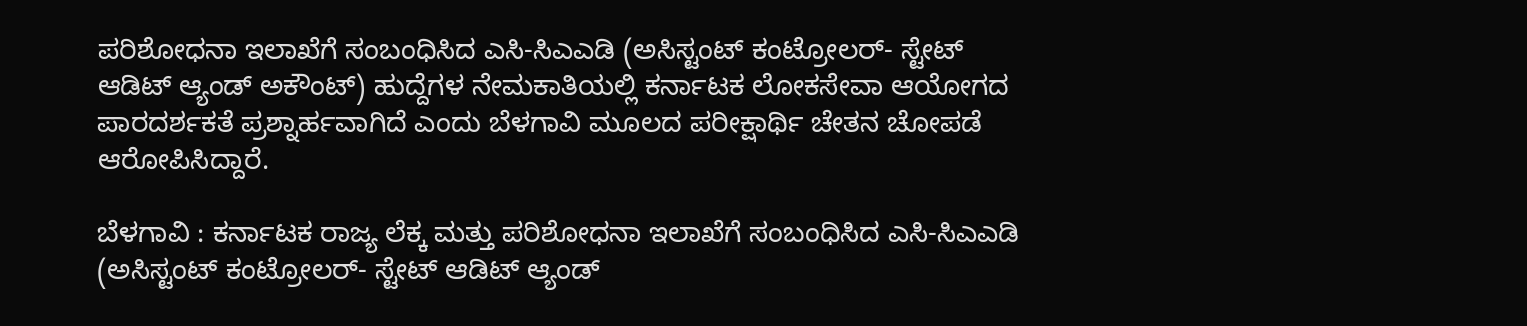ಪರಿಶೋಧನಾ ಇಲಾಖೆಗೆ ಸಂಬಂಧಿಸಿದ ಎಸಿ-ಸಿಎಎಡಿ (ಅಸಿಸ್ಟಂಟ್‌ ಕಂಟ್ರೋಲರ್‌- ಸ್ಟೇಟ್‌ ಆಡಿಟ್‌ ಆ್ಯಂಡ್‌ ಅಕೌಂಟ್‌) ಹುದ್ದೆಗಳ ನೇಮಕಾತಿಯಲ್ಲಿ ಕರ್ನಾಟಕ ಲೋಕಸೇವಾ ಆಯೋಗದ ಪಾರದರ್ಶಕತೆ ಪ್ರಶ್ನಾರ್ಹವಾಗಿದೆ ಎಂದು ಬೆಳಗಾವಿ ಮೂಲದ ಪರೀಕ್ಷಾರ್ಥಿ ಚೇತನ ಚೋಪಡೆ ಆರೋಪಿಸಿದ್ದಾರೆ.

ಬೆಳಗಾವಿ : ಕರ್ನಾಟಕ ರಾಜ್ಯ ಲೆಕ್ಕ ಮತ್ತು ಪರಿಶೋಧನಾ ಇಲಾಖೆಗೆ ಸಂಬಂಧಿಸಿದ ಎಸಿ-ಸಿಎಎಡಿ (ಅಸಿಸ್ಟಂಟ್‌ ಕಂಟ್ರೋಲರ್‌- ಸ್ಟೇಟ್‌ ಆಡಿಟ್‌ ಆ್ಯಂಡ್‌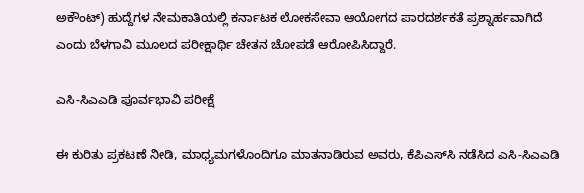ಅಕೌಂಟ್‌) ಹುದ್ದೆಗಳ ನೇಮಕಾತಿಯಲ್ಲಿ ಕರ್ನಾಟಕ ಲೋಕಸೇವಾ ಆಯೋಗದ ಪಾರದರ್ಶಕತೆ ಪ್ರಶ್ನಾರ್ಹವಾಗಿದೆ ಎಂದು ಬೆಳಗಾವಿ ಮೂಲದ ಪರೀಕ್ಷಾರ್ಥಿ ಚೇತನ ಚೋಪಡೆ ಆರೋಪಿಸಿದ್ದಾರೆ.

ಎಸಿ-ಸಿಎಎಡಿ ಪೂರ್ವಭಾವಿ ಪರೀಕ್ಷೆ

ಈ ಕುರಿತು ಪ್ರಕಟಣೆ ನೀಡಿ, ಮಾಧ್ಯಮಗಳೊಂದಿಗೂ ಮಾತನಾಡಿರುವ ಅವರು, ಕೆಪಿಎಸ್‌ಸಿ ನಡೆಸಿದ ಎಸಿ-ಸಿಎಎಡಿ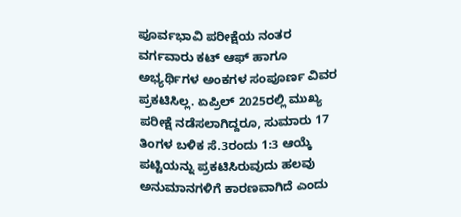ಪೂರ್ವಭಾವಿ ಪರೀಕ್ಷೆಯ ನಂತರ ವರ್ಗವಾರು ಕಟ್‌ ಆಫ್ ಹಾಗೂ ಅಭ್ಯರ್ಥಿಗಳ ಅಂಕಗಳ ಸಂಪೂರ್ಣ ವಿವರ ಪ್ರಕಟಿಸಿಲ್ಲ. ಏಪ್ರಿಲ್ 2025ರಲ್ಲಿ ಮುಖ್ಯ ಪರೀಕ್ಷೆ ನಡೆಸಲಾಗಿದ್ದರೂ, ಸುಮಾರು 17 ತಿಂಗಳ ಬಳಿಕ ಸೆ.3ರಂದು 1:3 ಆಯ್ಕೆ ಪಟ್ಟಿಯನ್ನು ಪ್ರಕಟಿಸಿರುವುದು ಹಲವು ಅನುಮಾನಗಳಿಗೆ ಕಾರಣವಾಗಿದೆ ಎಂದು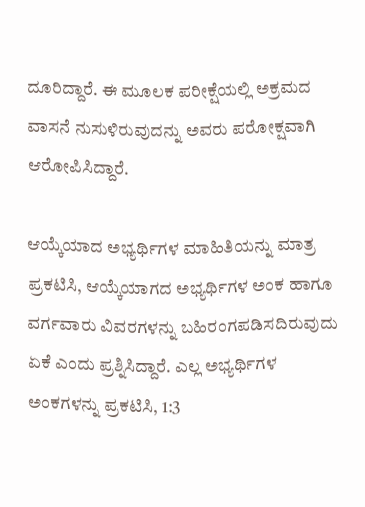ದೂರಿದ್ದಾರೆ. ಈ ಮೂಲಕ ಪರೀಕ್ಷೆಯಲ್ಲಿ ಅಕ್ರಮದ ವಾಸನೆ ನುಸುಳಿರುವುದನ್ನು ಅವರು ಪರೋಕ್ಷವಾಗಿ ಆರೋಪಿಸಿದ್ದಾರೆ.

ಆಯ್ಕೆಯಾದ ಅಭ್ಯರ್ಥಿಗಳ ಮಾಹಿತಿಯನ್ನು ಮಾತ್ರ ಪ್ರಕಟಿಸಿ, ಆಯ್ಕೆಯಾಗದ ಅಭ್ಯರ್ಥಿಗಳ ಅಂಕ ಹಾಗೂ ವರ್ಗವಾರು ವಿವರಗಳನ್ನು ಬಹಿರಂಗಪಡಿಸದಿರುವುದು ಏಕೆ ಎಂದು ಪ್ರಶ್ನಿಸಿದ್ದಾರೆ. ಎಲ್ಲ ಅಭ್ಯರ್ಥಿಗಳ ಅಂಕಗಳನ್ನು ಪ್ರಕಟಿಸಿ, 1:3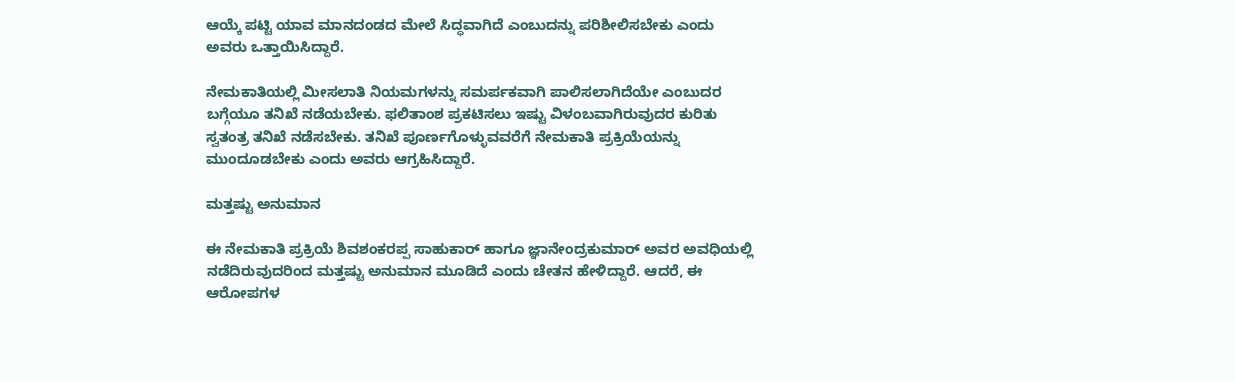ಆಯ್ಕೆ ಪಟ್ಟಿ ಯಾವ ಮಾನದಂಡದ ಮೇಲೆ ಸಿದ್ಧವಾಗಿದೆ ಎಂಬುದನ್ನು ಪರಿಶೀಲಿಸಬೇಕು ಎಂದು ಅವರು ಒತ್ತಾಯಿಸಿದ್ದಾರೆ.

ನೇಮಕಾತಿಯಲ್ಲಿ ಮೀಸಲಾತಿ ನಿಯಮಗಳನ್ನು ಸಮರ್ಪಕವಾಗಿ ಪಾಲಿಸಲಾಗಿದೆಯೇ ಎಂಬುದರ ಬಗ್ಗೆಯೂ ತನಿಖೆ ನಡೆಯಬೇಕು. ಫಲಿತಾಂಶ ಪ್ರಕಟಿಸಲು ಇಷ್ಟು ವಿಳಂಬವಾಗಿರುವುದರ ಕುರಿತು ಸ್ವತಂತ್ರ ತನಿಖೆ ನಡೆಸಬೇಕು. ತನಿಖೆ ಪೂರ್ಣಗೊಳ್ಳುವವರೆಗೆ ನೇಮಕಾತಿ ಪ್ರಕ್ರಿಯೆಯನ್ನು ಮುಂದೂಡಬೇಕು ಎಂದು ಅವರು ಆಗ್ರಹಿಸಿದ್ದಾರೆ.

ಮತ್ತಷ್ಟು ಅನುಮಾನ

ಈ ನೇಮಕಾತಿ ಪ್ರಕ್ರಿಯೆ ಶಿವಶಂಕರಪ್ಪ ಸಾಹುಕಾರ್ ಹಾಗೂ ಜ್ಞಾನೇಂದ್ರಕುಮಾರ್ ಅವರ ಅವಧಿಯಲ್ಲಿ ನಡೆದಿರುವುದರಿಂದ ಮತ್ತಷ್ಟು ಅನುಮಾನ ಮೂಡಿದೆ ಎಂದು ಚೇತನ ಹೇಳಿದ್ದಾರೆ. ಆದರೆ, ಈ ಆರೋಪಗಳ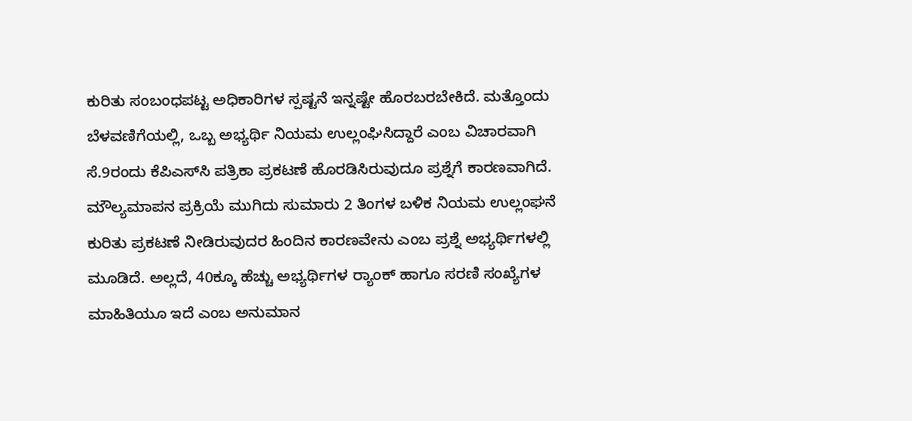ಕುರಿತು ಸಂಬಂಧಪಟ್ಟ ಅಧಿಕಾರಿಗಳ ಸ್ಪಷ್ಟನೆ ಇನ್ನಷ್ಟೇ ಹೊರಬರಬೇಕಿದೆ. ಮತ್ತೊಂದು ಬೆಳವಣಿಗೆಯಲ್ಲಿ, ಒಬ್ಬ ಅಭ್ಯರ್ಥಿ ನಿಯಮ ಉಲ್ಲಂಘಿಸಿದ್ದಾರೆ ಎಂಬ ವಿಚಾರವಾಗಿ ಸೆ.9ರಂದು ಕೆಪಿಎಸ್‌ಸಿ ಪತ್ರಿಕಾ ಪ್ರಕಟಣೆ ಹೊರಡಿಸಿರುವುದೂ ಪ್ರಶ್ನೆಗೆ ಕಾರಣವಾಗಿದೆ. ಮೌಲ್ಯಮಾಪನ ಪ್ರಕ್ರಿಯೆ ಮುಗಿದು ಸುಮಾರು 2 ತಿಂಗಳ ಬಳಿಕ ನಿಯಮ ಉಲ್ಲಂಘನೆ ಕುರಿತು ಪ್ರಕಟಣೆ ನೀಡಿರುವುದರ ಹಿಂದಿನ ಕಾರಣವೇನು ಎಂಬ ಪ್ರಶ್ನೆ ಅಭ್ಯರ್ಥಿಗಳಲ್ಲಿ ಮೂಡಿದೆ. ಅಲ್ಲದೆ, 40ಕ್ಕೂ ಹೆಚ್ಚು ಅಭ್ಯರ್ಥಿಗಳ ರ್‍ಯಾಂಕ್‌ ಹಾಗೂ ಸರಣಿ ಸಂಖ್ಯೆಗಳ ಮಾಹಿತಿಯೂ ಇದೆ ಎಂಬ ಅನುಮಾನ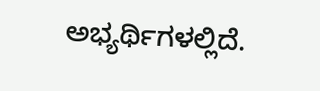ಅಭ್ಯರ್ಥಿಗಳಲ್ಲಿದೆ.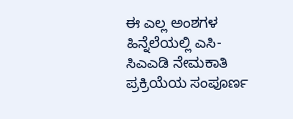ಈ ಎಲ್ಲ ಅಂಶಗಳ ಹಿನ್ನೆಲೆಯಲ್ಲಿ ಎಸಿ-ಸಿಎಎಡಿ ನೇಮಕಾತಿ ಪ್ರಕ್ರಿಯೆಯ ಸಂಪೂರ್ಣ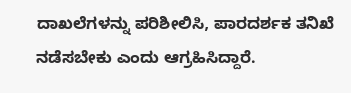ದಾಖಲೆಗಳನ್ನು ಪರಿಶೀಲಿಸಿ, ಪಾರದರ್ಶಕ ತನಿಖೆ ನಡೆಸಬೇಕು ಎಂದು ಆಗ್ರಹಿಸಿದ್ದಾರೆ.